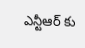ఎన్టీఆర్ కు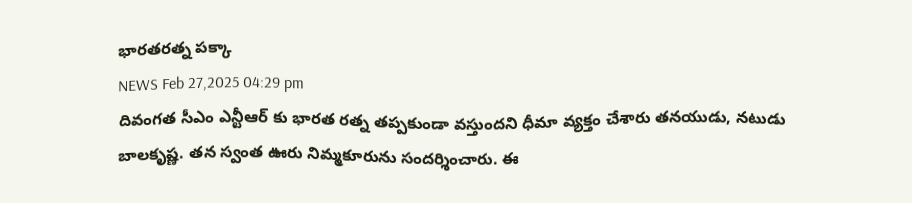భారతరత్న పక్కా
NEWS Feb 27,2025 04:29 pm
దివంగత సీఎం ఎన్టీఆర్ కు భారత రత్న తప్పకుండా వస్తుందని ధీమా వ్యక్తం చేశారు తనయుడు, నటుడు బాలకృష్ణ. తన స్వంత ఊరు నిమ్మకూరును సందర్శించారు. ఈ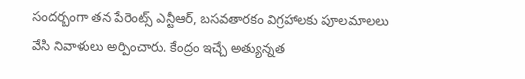సందర్బంగా తన పేరెంట్స్ ఎన్టీఆర్, బసవతారకం విగ్రహాలకు పూలమాలలు వేసి నివాళులు అర్పించారు. కేంద్రం ఇచ్చే అత్యున్నత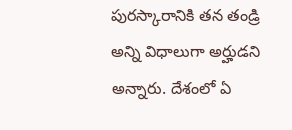పురస్కారానికి తన తండ్రి అన్ని విధాలుగా అర్హుడని అన్నారు. దేశంలో ఏ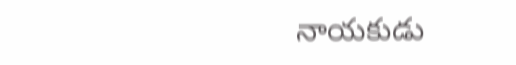నాయకుడు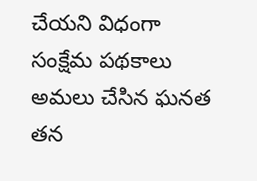చేయని విధంగా సంక్షేమ పథకాలు అమలు చేసిన ఘనత తన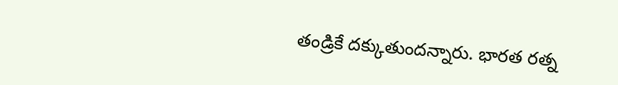తండ్రికే దక్కుతుందన్నారు. భారత రత్న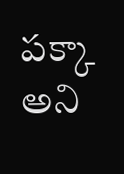పక్కా అని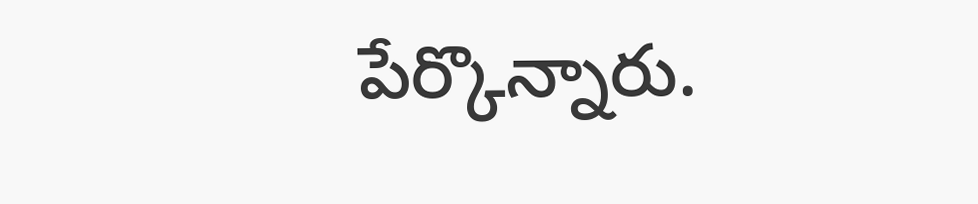పేర్కొన్నారు.